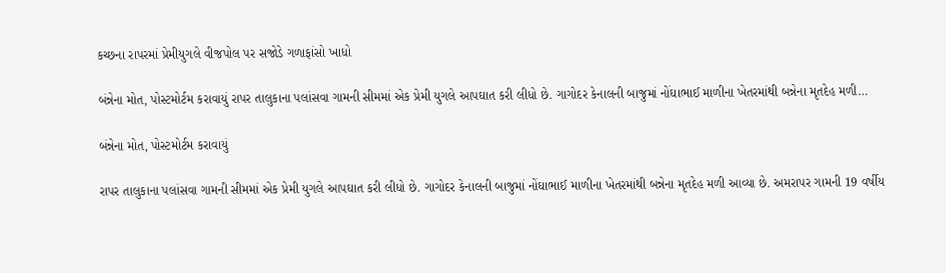કચ્છના રાપરમાં પ્રેમીયુગલે વીજપોલ પર સજોડે ગળાફાંસો ખાધો

બંન્નેના મોત, પોસ્ટમોર્ટમ કરાવાયું રાપર તાલુકાના પલાંસવા ગામની સીમમાં એક પ્રેમી યુગલે આપઘાત કરી લીધો છે. ગાગોદર કેનાલની બાજુમાં નોંઘાભાઈ માળીના ખેતરમાંથી બન્નેના મૃતદેહ મળી…

બંન્નેના મોત, પોસ્ટમોર્ટમ કરાવાયું

રાપર તાલુકાના પલાંસવા ગામની સીમમાં એક પ્રેમી યુગલે આપઘાત કરી લીધો છે. ગાગોદર કેનાલની બાજુમાં નોંઘાભાઈ માળીના ખેતરમાંથી બન્નેના મૃતદેહ મળી આવ્યા છે. અમરાપર ગામની 19 વર્ષીય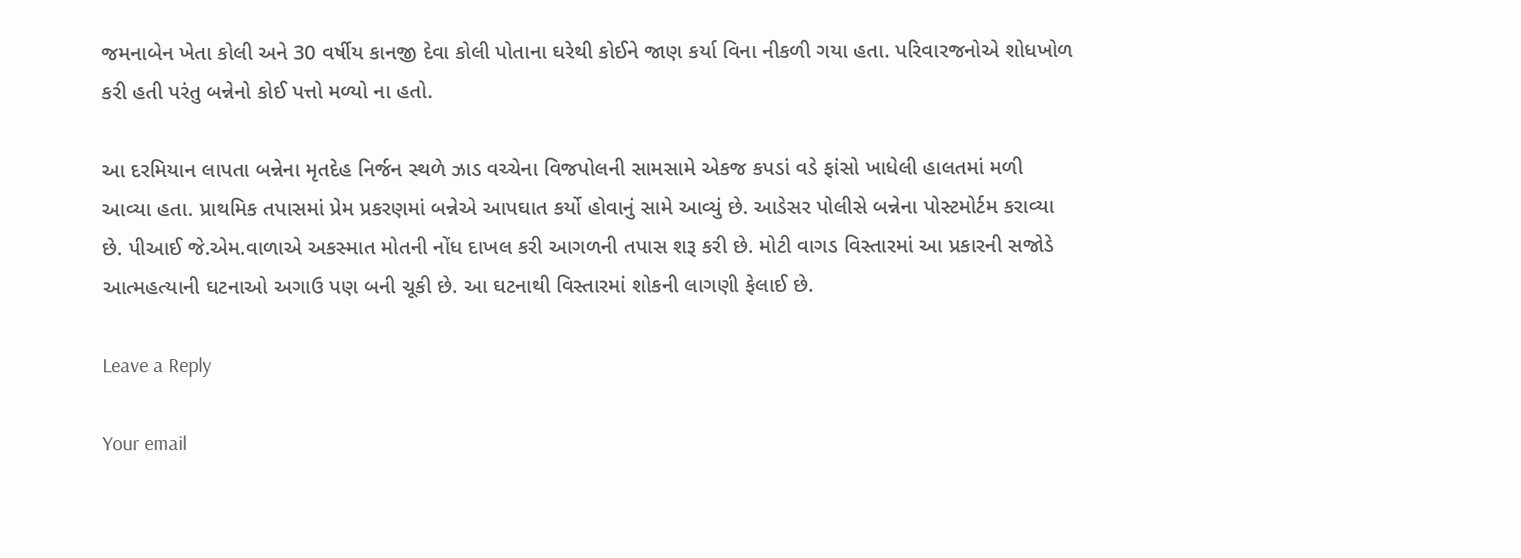જમનાબેન ખેતા કોલી અને 30 વર્ષીય કાનજી દેવા કોલી પોતાના ઘરેથી કોઈને જાણ કર્યા વિના નીકળી ગયા હતા. પરિવારજનોએ શોધખોળ કરી હતી પરંતુ બન્નેનો કોઈ પત્તો મળ્યો ના હતો.

આ દરમિયાન લાપતા બન્નેના મૃતદેહ નિર્જન સ્થળે ઝાડ વચ્ચેના વિજપોલની સામસામે એકજ કપડાં વડે ફાંસો ખાધેલી હાલતમાં મળી આવ્યા હતા. પ્રાથમિક તપાસમાં પ્રેમ પ્રકરણમાં બન્નેએ આપઘાત કર્યો હોવાનું સામે આવ્યું છે. આડેસર પોલીસે બન્નેના પોસ્ટમોર્ટમ કરાવ્યા છે. પીઆઈ જે.એમ.વાળાએ અકસ્માત મોતની નોંધ દાખલ કરી આગળની તપાસ શરૂ કરી છે. મોટી વાગડ વિસ્તારમાં આ પ્રકારની સજોડે આત્મહત્યાની ઘટનાઓ અગાઉ પણ બની ચૂકી છે. આ ઘટનાથી વિસ્તારમાં શોકની લાગણી ફેલાઈ છે.

Leave a Reply

Your email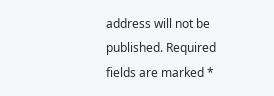address will not be published. Required fields are marked *